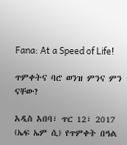Fana: At a Speed of Life!

ጥምቀትና ባሮ ወንዝ ምንና ምን ናቸው?

አዲስ አበባ፣ ጥር 12፣ 2017 (ኤፍ ኤም ሲ) የጥምቀት በዓል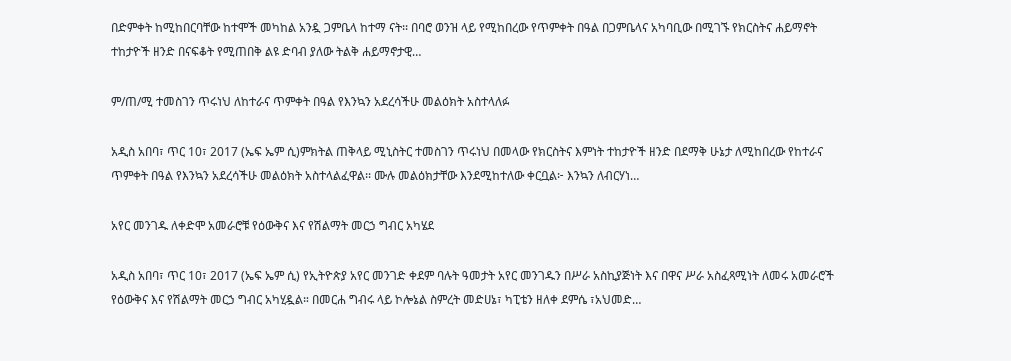በድምቀት ከሚከበርባቸው ከተሞች መካከል አንዷ ጋምቤላ ከተማ ናት፡፡ በባሮ ወንዝ ላይ የሚከበረው የጥምቀት በዓል በጋምቤላና አካባቢው በሚገኙ የክርስትና ሐይማኖት ተከታዮች ዘንድ በናፍቆት የሚጠበቅ ልዩ ድባብ ያለው ትልቅ ሐይማኖታዊ…

ም/ጠ/ሚ ተመስገን ጥሩነህ ለከተራና ጥምቀት በዓል የእንኳን አደረሳችሁ መልዕክት አስተላለፉ

አዲስ አበባ፣ ጥር 10፣ 2017 (ኤፍ ኤም ሲ)ምክትል ጠቅላይ ሚኒስትር ተመስገን ጥሩነህ በመላው የክርስትና እምነት ተከታዮች ዘንድ በደማቅ ሁኔታ ለሚከበረው የከተራና ጥምቀት በዓል የእንኳን አደረሳችሁ መልዕክት አስተላልፈዋል፡፡ ሙሉ መልዕክታቸው እንደሚከተለው ቀርቧል፦ እንኳን ለብርሃነ…

አየር መንገዱ ለቀድሞ አመራሮቹ የዕውቅና እና የሽልማት መርኃ ግብር አካሄደ

አዲስ አበባ፣ ጥር 10፣ 2017 (ኤፍ ኤም ሲ) የኢትዮጵያ አየር መንገድ ቀደም ባሉት ዓመታት አየር መንገዱን በሥራ አስኪያጅነት እና በዋና ሥራ አስፈጻሚነት ለመሩ አመራሮች የዕውቅና እና የሽልማት መርኃ ግብር አካሂዷል። በመርሐ ግብሩ ላይ ኮሎኔል ስምረት መድሀኔ፣ ካፒቴን ዘለቀ ደምሴ ፣አህመድ…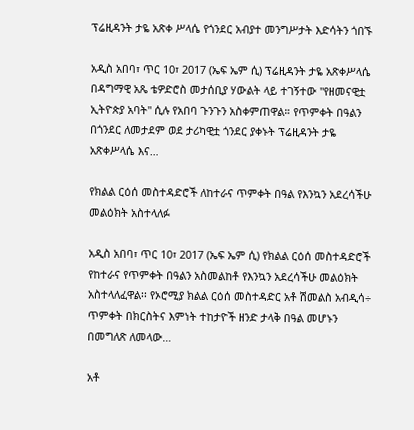ፕሬዚዳንት ታዬ አጽቀ ሥላሴ የጎንደር አብያተ መንግሥታት እድሳትን ጎበኙ

አዲስ አበባ፣ ጥር 10፣ 2017 (ኤፍ ኤም ሲ) ፕሬዚዳንት ታዬ አጽቀሥላሴ በዳግማዊ አጼ ቴዎድሮስ መታሰቢያ ሃውልት ላይ ተገኝተው "የዘመናዊቷ ኢትዮጵያ አባት" ሲሉ የአበባ ጉንጉን አስቀምጠዋል። የጥምቀት በዓልን በጎንደር ለመታደም ወደ ታሪካዊቷ ጎንደር ያቀኑት ፕሬዚዳንት ታዬ አጽቀሥላሴ እና…

የክልል ርዕሰ መስተዳድሮች ለከተራና ጥምቀት በዓል የእንኳን አደረሳችሁ መልዕክት አስተላለፉ

አዲስ አበባ፣ ጥር 10፣ 2017 (ኤፍ ኤም ሲ) የክልል ርዕሰ መስተዳድሮች የከተራና የጥምቀት በዓልን አስመልከቶ የእንኳን አደረሳችሁ መልዕክት አስተላለፈዋል፡፡ የኦሮሚያ ክልል ርዕሰ መስተዳድር አቶ ሽመልስ አብዲሳ÷ ጥምቀት በክርስትና እምነት ተከታዮች ዘንድ ታላቅ በዓል መሆኑን በመግለጽ ለመላው…

አቶ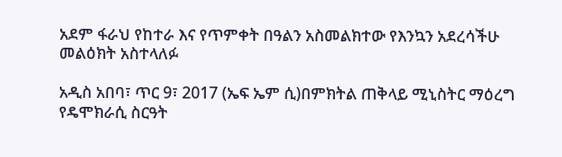አደም ፋራህ የከተራ እና የጥምቀት በዓልን አስመልክተው የእንኳን አደረሳችሁ መልዕክት አስተላለፉ

አዲስ አበባ፣ ጥር 9፣ 2017 (ኤፍ ኤም ሲ)በምክትል ጠቅላይ ሚኒስትር ማዕረግ የዴሞክራሲ ስርዓት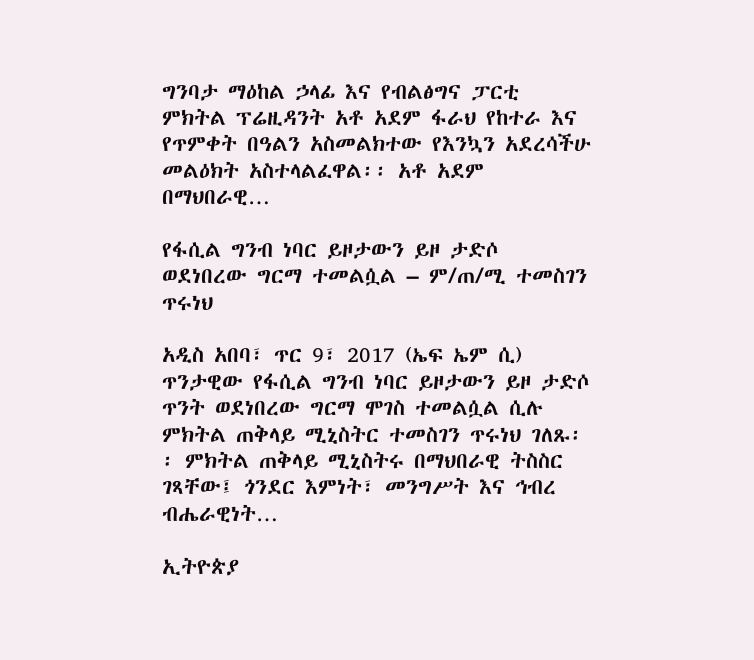ግንባታ ማዕከል ኃላፊ እና የብልፅግና ፓርቲ ምክትል ፕሬዚዳንት አቶ አደም ፋራህ የከተራ እና የጥምቀት በዓልን አስመልክተው የእንኳን አደረሳችሁ መልዕክት አስተላልፈዋል፡፡ አቶ አደም በማህበራዊ…

የፋሲል ግንብ ነባር ይዞታውን ይዞ ታድሶ ወደነበረው ግርማ ተመልሷል – ም/ጠ/ሚ ተመስገን ጥሩነህ

አዲስ አበባ፣ ጥር 9፣ 2017 (ኤፍ ኤም ሲ) ጥንታዊው የፋሲል ግንብ ነባር ይዞታውን ይዞ ታድሶ ጥንት ወደነበረው ግርማ ሞገስ ተመልሷል ሲሉ ምክትል ጠቅላይ ሚኒስትር ተመስገን ጥሩነህ ገለጹ፡፡ ምክትል ጠቅላይ ሚኒስትሩ በማህበራዊ ትስስር ገጻቸው፤ ጎንደር እምነት፣ መንግሥት እና ኅብረ ብሔራዊነት…

ኢትዮጵያ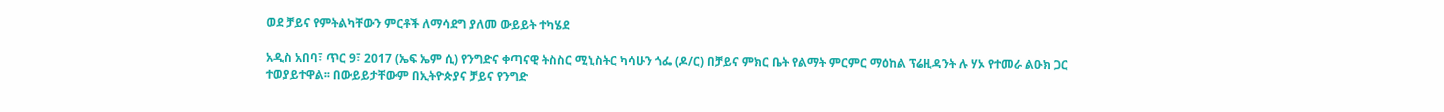ወደ ቻይና የምትልካቸውን ምርቶች ለማሳደግ ያለመ ውይይት ተካሄደ

አዲስ አበባ፣ ጥር 9፣ 2017 (ኤፍ ኤም ሲ) የንግድና ቀጣናዊ ትስስር ሚኒስትር ካሳሁን ጎፌ (ዶ/ር) በቻይና ምክር ቤት የልማት ምርምር ማዕከል ፕሬዚዳንት ሉ ሃኦ የተመራ ልዑክ ጋር ተወያይተዋል፡፡ በውይይታቸውም በኢትዮጵያና ቻይና የንግድ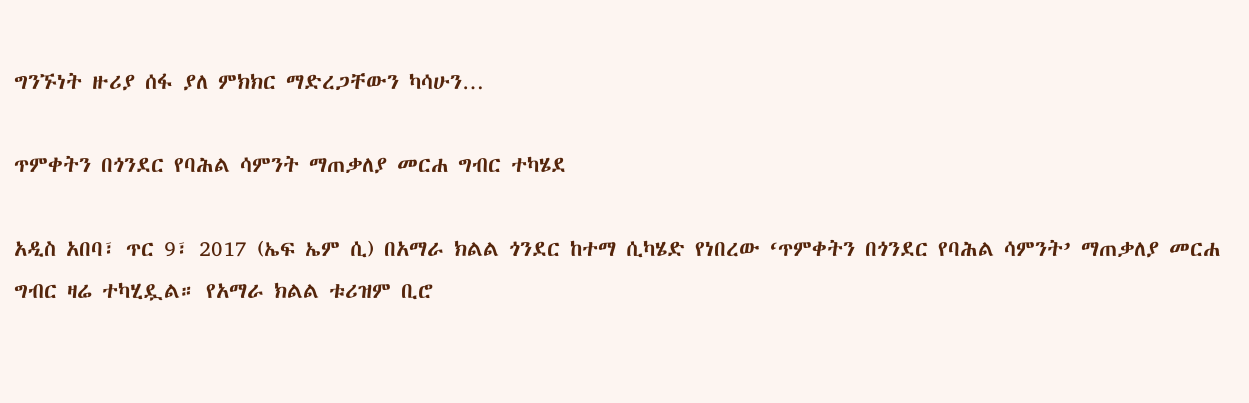ግንኙነት ዙሪያ ሰፋ ያለ ምክክር ማድረጋቸውን ካሳሁን…

ጥምቀትን በጎንደር የባሕል ሳምንት ማጠቃለያ መርሐ ግብር ተካሄደ

አዲስ አበባ፣ ጥር 9፣ 2017 (ኤፍ ኤም ሲ) በአማራ ክልል ጎንደር ከተማ ሲካሄድ የነበረው ‘ጥምቀትን በጎንደር የባሕል ሳምንት’ ማጠቃለያ መርሐ ግብር ዛሬ ተካሂዷል። የአማራ ክልል ቱሪዝም ቢሮ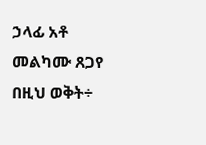ኃላፊ አቶ መልካሙ ጸጋየ በዚህ ወቅት÷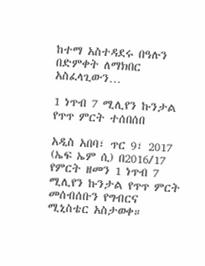ከተማ አስተዳደሩ በዓሉን በድምቀት ለማክበር አስፈላጊውን…

1 ነጥብ 7 ሚሊየን ኩንታል የጥጥ ምርት ተሰበሰበ

አዲስ አበባ፣ ጥር 9፣ 2017 (ኤፍ ኤም ሲ) በ2016/17 የምርት ዘመን 1 ነጥብ 7 ሚሊየን ኩንታል የጥጥ ምርት መሰብሰቡን የግብርና ሚኒስቴር አስታወቀ።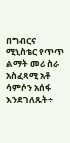በግብርና ሚኒስቴር የጥጥ ልማት መሪ ስራ አስፈጻሚ አቶ ሳምሶን አሰፋ እንደገለጹት÷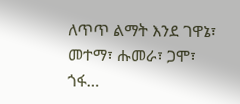ለጥጥ ልማት እንደ ገዋኔ፣ መተማ፣ ሑመራ፣ ጋሞ፣ ጎፋ…